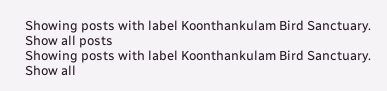Showing posts with label Koonthankulam Bird Sanctuary. Show all posts
Showing posts with label Koonthankulam Bird Sanctuary. Show all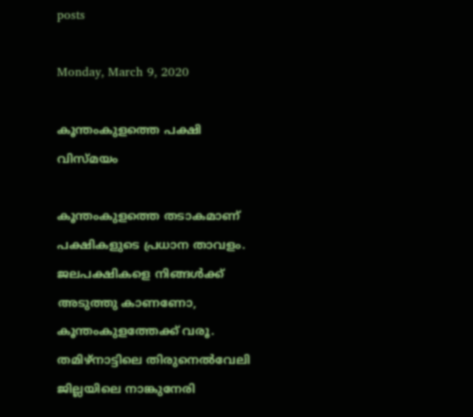posts

Monday, March 9, 2020

കൂന്തംകുളത്തെ പക്ഷി വിസ്‌മയം

കൂന്തംകുളത്തെ തടാകമാണ് പക്ഷികളുടെ പ്രധാന താവളം.
ജലപക്ഷികളെ നിങ്ങൾക്ക് അടുത്തു കാണണോ, കൂന്തംകുളത്തേക്ക് വരൂ. തമിഴ്‌നാട്ടിലെ തിരുനെൽവേലി ജില്ലയിലെ നാങ്കുനേരി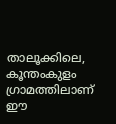താലൂക്കിലെ, കൂന്തംകുളം ഗ്രാമത്തിലാണ് ഈ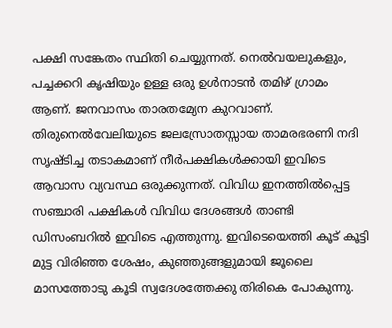പക്ഷി സങ്കേതം സ്ഥിതി ചെയ്യുന്നത്. നെൽവയലുകളും, പച്ചക്കറി കൃഷിയും ഉള്ള ഒരു ഉൾനാടൻ തമിഴ് ഗ്രാമം ആണ്. ജനവാസം താരതമ്യേന കുറവാണ്. തിരുനെൽവേലിയുടെ ജലസ്രോതസ്സായ താമരഭരണി നദി സൃഷ്ടിച്ച തടാകമാണ് നീർപക്ഷികൾക്കായി ഇവിടെ ആവാസ വ്യവസ്ഥ ഒരുക്കുന്നത്. വിവിധ ഇനത്തിൽപ്പെട്ട സഞ്ചാരി പക്ഷികൾ വിവിധ ദേശങ്ങൾ താണ്ടി ഡിസംബറിൽ ഇവിടെ എത്തുന്നു. ഇവിടെയെത്തി കൂട് കൂട്ടി മുട്ട വിരിഞ്ഞ ശേഷം, കുഞ്ഞുങ്ങളുമായി ജൂലൈ മാസത്തോടു കൂടി സ്വദേശത്തേക്കു തിരികെ പോകുന്നു.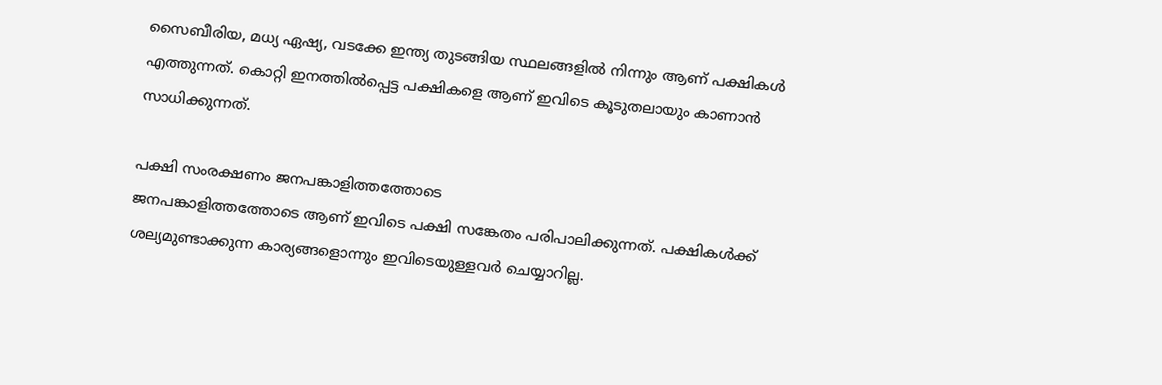സൈബീരിയ, മധ്യ ഏഷ്യ, വടക്കേ ഇന്ത്യ തുടങ്ങിയ സ്ഥലങ്ങളിൽ നിന്നും ആണ് പക്ഷികൾ എത്തുന്നത്. കൊറ്റി ഇനത്തിൽപ്പെട്ട പക്ഷികളെ ആണ് ഇവിടെ കൂടുതലായും കാണാൻ സാധിക്കുന്നത്.

പക്ഷി സംരക്ഷണം ജനപങ്കാളിത്തത്തോടെ
ജനപങ്കാളിത്തത്തോടെ ആണ് ഇവിടെ പക്ഷി സങ്കേതം പരിപാലിക്കുന്നത്. പക്ഷികൾക്ക് ശല്യമുണ്ടാക്കുന്ന കാര്യങ്ങളൊന്നും ഇവിടെയുള്ളവർ ചെയ്യാറില്ല.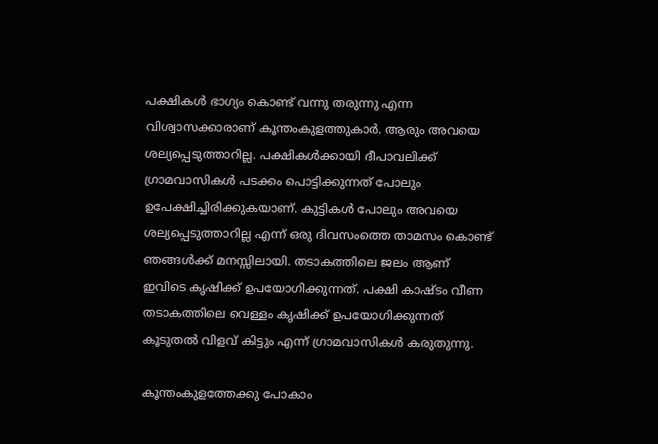പക്ഷികൾ ഭാഗ്യം കൊണ്ട് വന്നു തരുന്നു എന്ന വിശ്വാസക്കാരാണ് കൂന്തംകുളത്തുകാർ. ആരും അവയെ ശല്യപ്പെടുത്താറില്ല. പക്ഷികൾക്കായി ദീപാവലിക്ക് ഗ്രാമവാസികൾ പടക്കം പൊട്ടിക്കുന്നത് പോലും ഉപേക്ഷിച്ചിരിക്കുകയാണ്. കുട്ടികൾ പോലും അവയെ ശല്യപ്പെടുത്താറില്ല എന്ന് ഒരു ദിവസംത്തെ താമസം കൊണ്ട് ഞങ്ങൾക്ക് മനസ്സിലായി. തടാകത്തിലെ ജലം ആണ് ഇവിടെ കൃഷിക്ക് ഉപയോഗിക്കുന്നത്. പക്ഷി കാഷ്ടം വീണ തടാകത്തിലെ വെള്ളം കൃഷിക്ക് ഉപയോഗിക്കുന്നത് കൂടുതൽ വിളവ് കിട്ടും എന്ന് ഗ്രാമവാസികൾ കരുതുന്നു.

കൂന്തംകുളത്തേക്കു പോകാം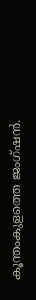കൂന്തംകുളത്തെ ജംഗ്ഷൻ.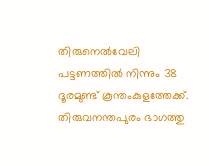തിരുനെൽവേലി   പട്ടണത്തിൽ നിന്നും 38 ദൂരമുണ്ട് കൂന്തംകുളത്തേക്ക്. തിരുവനന്തപുരം ഭാഗത്തു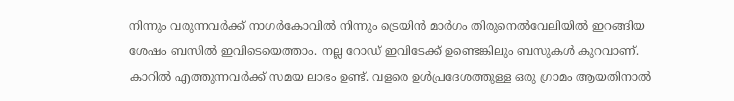നിന്നും വരുന്നവർക്ക് നാഗർകോവിൽ നിന്നും ട്രെയിൻ മാർഗം തിരുനെൽവേലിയിൽ ഇറങ്ങിയ ശേഷം ബസിൽ ഇവിടെയെത്താം. നല്ല റോഡ് ഇവിടേക്ക് ഉണ്ടെങ്കിലും ബസുകൾ കുറവാണ്. കാറിൽ എത്തുന്നവർക്ക് സമയ ലാഭം ഉണ്ട്. വളരെ ഉൾപ്രദേശത്തുള്ള ഒരു ഗ്രാമം ആയതിനാൽ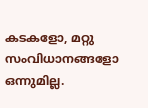കടകളോ, മറ്റു സംവിധാനങ്ങളോ ഒന്നുമില്ല.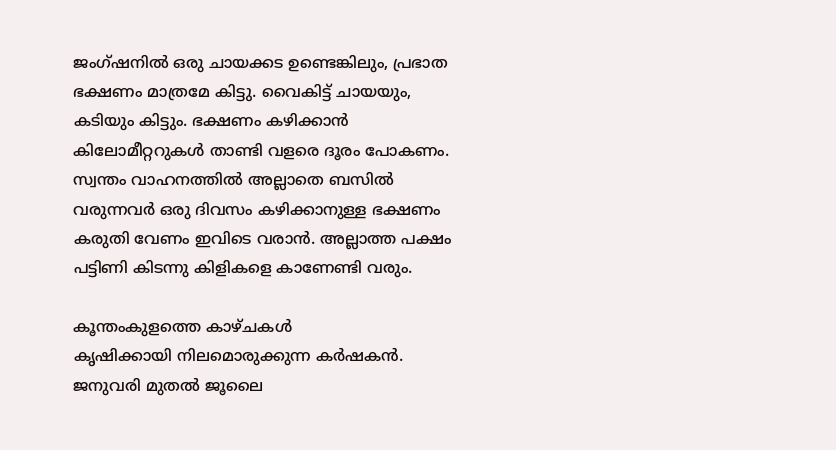ജംഗ്ഷനിൽ ഒരു ചായക്കട ഉണ്ടെങ്കിലും, പ്രഭാത ഭക്ഷണം മാത്രമേ കിട്ടു. വൈകിട്ട് ചായയും, കടിയും കിട്ടും. ഭക്ഷണം കഴിക്കാൻ കിലോമീറ്ററുകൾ താണ്ടി വളരെ ദൂരം പോകണം. സ്വന്തം വാഹനത്തിൽ അല്ലാതെ ബസിൽ വരുന്നവർ ഒരു ദിവസം കഴിക്കാനുള്ള ഭക്ഷണം കരുതി വേണം ഇവിടെ വരാൻ. അല്ലാത്ത പക്ഷം പട്ടിണി കിടന്നു കിളികളെ കാണേണ്ടി വരും.

കൂന്തംകുളത്തെ കാഴ്‌ചകൾ
കൃഷിക്കായി നിലമൊരുക്കുന്ന കർഷകൻ.
ജനുവരി മുതൽ ജൂലൈ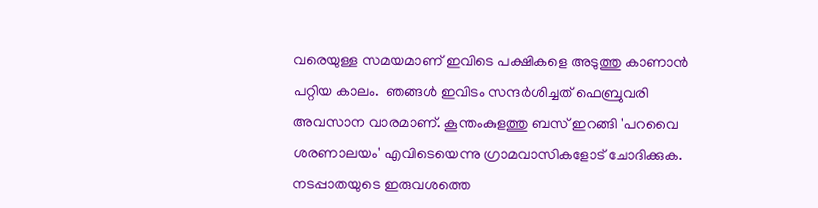വരെയുള്ള സമയമാണ് ഇവിടെ പക്ഷികളെ അടുത്തു കാണാൻ പറ്റിയ കാലം.  ഞങ്ങൾ ഇവിടം സന്ദർശിച്ചത് ഫെബ്രുവരി അവസാന വാരമാണ്. കൂന്തംകുളത്തു ബസ് ഇറങ്ങി 'പറവൈ ശരണാലയം' എവിടെയെന്നു ഗ്രാമവാസികളോട് ചോദിക്കുക. നടപ്പാതയുടെ ഇരുവശത്തെ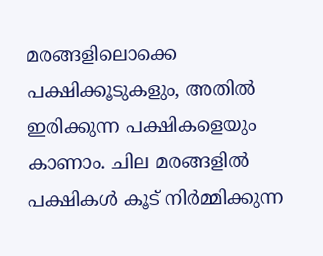മരങ്ങളിലൊക്കെ പക്ഷിക്കൂടുകളും, അതിൽ ഇരിക്കുന്ന പക്ഷികളെയും കാണാം. ചില മരങ്ങളിൽ പക്ഷികൾ കൂട് നിർമ്മിക്കുന്ന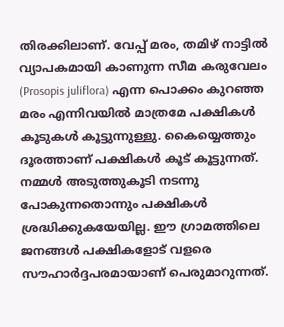തിരക്കിലാണ്. വേപ്പ് മരം, തമിഴ് നാട്ടിൽ വ്യാപകമായി കാണുന്ന സീമ കരുവേലം (Prosopis juliflora) എന്ന പൊക്കം കുറഞ്ഞ മരം എന്നിവയിൽ മാത്രമേ പക്ഷികൾ കൂടുകൾ കൂട്ടുന്നുള്ളു. കൈയ്യെത്തും ദൂരത്താണ് പക്ഷികൾ കൂട് കൂട്ടുന്നത്. നമ്മൾ അടുത്തുകൂടി നടന്നു പോകുന്നതൊന്നും പക്ഷികൾ ശ്രദ്ധിക്കുകയേയില്ല. ഈ ഗ്രാമത്തിലെ ജനങ്ങൾ പക്ഷികളോട് വളരെ സൗഹാർദ്ദപരമായാണ് പെരുമാറുന്നത്.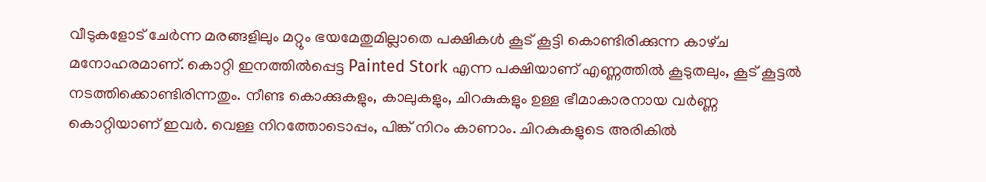വീടുകളോട് ചേർന്ന മരങ്ങളിലും മറ്റും ഭയമേതുമില്ലാതെ പക്ഷികൾ കൂട് കൂട്ടി കൊണ്ടിരിക്കുന്ന കാഴ്‌ച മനോഹരമാണ്. കൊറ്റി ഇനത്തിൽപ്പെട്ട Painted Stork എന്ന പക്ഷിയാണ്‌ എണ്ണത്തിൽ കൂടുതലും, കൂട് കൂട്ടൽ നടത്തിക്കൊണ്ടിരിന്നതും. നീണ്ട കൊക്കുകളും, കാലുകളും, ചിറകുകളും ഉള്ള ഭീമാകാരനായ വർണ്ണ കൊറ്റിയാണ് ഇവർ. വെള്ള നിറത്തോടൊപ്പം, പിങ്ക് നിറം കാണാം. ചിറകുകളുടെ അരികിൽ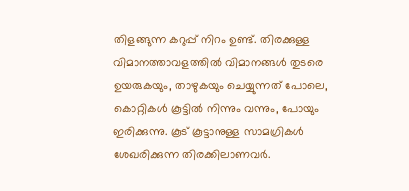തിളങ്ങുന്ന കറുപ്പ് നിറം ഉണ്ട്. തിരക്കുള്ള വിമാനത്താവളത്തിൽ വിമാനങ്ങൾ തുടരെ ഉയരുകയും, താഴുകയും ചെയ്യുന്നത് പോലെ, കൊറ്റികൾ കൂട്ടിൽ നിന്നും വന്നും, പോയും ഇരിക്കുന്നു. കൂട് കൂട്ടാനുള്ള സാമഗ്രികൾ ശേഖരിക്കുന്ന തിരക്കിലാണവർ.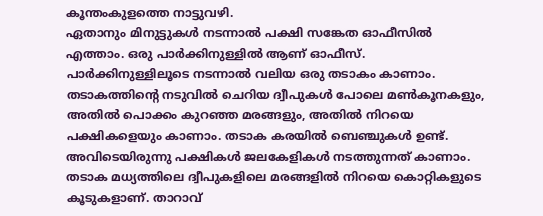കൂന്തംകുളത്തെ നാട്ടുവഴി.
ഏതാനും മിനുട്ടുകൾ നടന്നാൽ പക്ഷി സങ്കേത ഓഫീസിൽ എത്താം. ഒരു പാർക്കിനുള്ളിൽ ആണ് ഓഫീസ്. പാർക്കിനുള്ളിലൂടെ നടന്നാൽ വലിയ ഒരു തടാകം കാണാം. തടാകത്തിന്റെ നടുവിൽ ചെറിയ ദ്വീപുകൾ പോലെ മൺകൂനകളും, അതിൽ പൊക്കം കുറഞ്ഞ മരങ്ങളും, അതിൽ നിറയെ പക്ഷികളെയും കാണാം. തടാക കരയിൽ ബെഞ്ചുകൾ ഉണ്ട്. അവിടെയിരുന്നു പക്ഷികൾ ജലകേളികൾ നടത്തുന്നത് കാണാം. തടാക മധ്യത്തിലെ ദ്വീപുകളിലെ മരങ്ങളിൽ നിറയെ കൊറ്റികളുടെ കൂടുകളാണ്. താറാവ്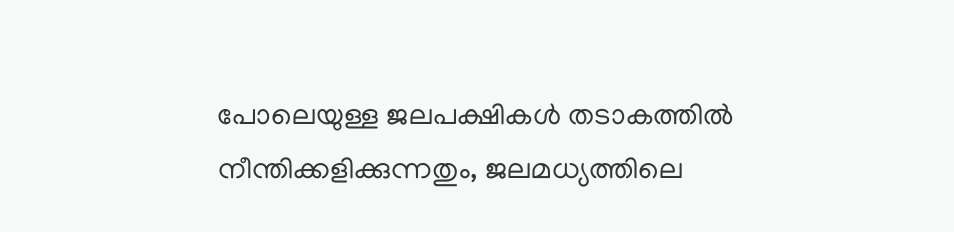പോലെയുള്ള ജലപക്ഷികൾ തടാകത്തിൽ നീന്തിക്കളിക്കുന്നതും, ജലമധ്യത്തിലെ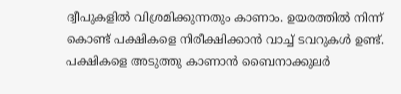ദ്വീപുകളിൽ വിശ്രമിക്കുന്നതും കാണാം. ഉയരത്തിൽ നിന്ന് കൊണ്ട് പക്ഷികളെ നിരീക്ഷിക്കാൻ വാച്ച് ടവറുകൾ ഉണ്ട്. പക്ഷികളെ അടുത്തു കാണാൻ ബൈനാക്കുലർ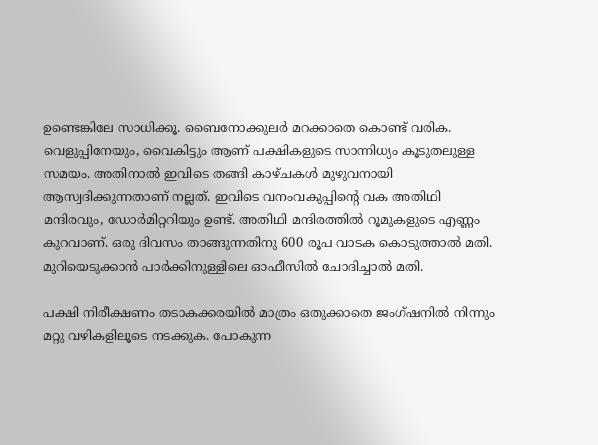ഉണ്ടെങ്കിലേ സാധിക്കൂ. ബൈനോക്കുലർ മറക്കാതെ കൊണ്ട് വരിക. വെളുപ്പിനേയും, വൈകിട്ടും ആണ് പക്ഷികളുടെ സാന്നിധ്യം കൂടുതലുള്ള സമയം. അതിനാൽ ഇവിടെ തങ്ങി കാഴ്‌ചകൾ മുഴുവനായി ആസ്വദിക്കുന്നതാണ് നല്ലത്‌. ഇവിടെ വനംവകുപ്പിന്റെ വക അതിഥി മന്ദിരവും, ഡോർമിറ്ററിയും ഉണ്ട്. അതിഥി മന്ദിരത്തിൽ റൂമുകളുടെ എണ്ണം കുറവാണ്. ഒരു ദിവസം താങ്ങുന്നതിനു 600 രൂപ വാടക കൊടുത്താൽ മതി. മുറിയെടുക്കാൻ പാർക്കിനുള്ളിലെ ഓഫീസിൽ ചോദിച്ചാൽ മതി.

പക്ഷി നിരീക്ഷണം തടാകക്കരയിൽ മാത്രം ഒതുക്കാതെ ജംഗ്ഷനിൽ നിന്നും മറ്റു വഴികളിലൂടെ നടക്കുക. പോകുന്ന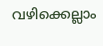വഴിക്കെല്ലാം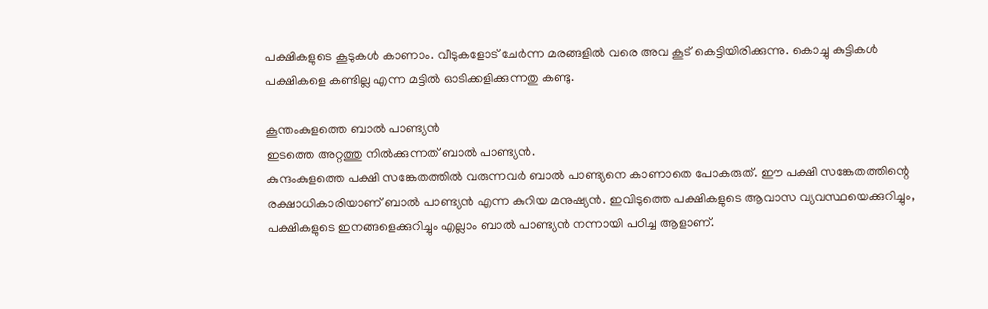പക്ഷികളുടെ കൂടുകൾ കാണാം. വീടുകളോട് ചേർന്ന മരങ്ങളിൽ വരെ അവ കൂട് കെട്ടിയിരിക്കുന്നു. കൊച്ചു കുട്ടികൾ പക്ഷികളെ കണ്ടില്ല എന്ന മട്ടിൽ ഓടിക്കളിക്കുന്നതു കണ്ടു.

കൂന്തംകുളത്തെ ബാൽ പാണ്ട്യൻ
ഇടത്തെ അറ്റത്തു നിൽക്കുന്നത് ബാൽ പാണ്ട്യൻ.
കുന്ദംകുളത്തെ പക്ഷി സങ്കേതത്തിൽ വരുന്നവർ ബാൽ പാണ്ട്യനെ കാണാതെ പോകരുത്. ഈ പക്ഷി സങ്കേതത്തിന്റെ രക്ഷാധികാരിയാണ് ബാൽ പാണ്ട്യൻ എന്ന കുറിയ മനുഷ്യൻ. ഇവിടുത്തെ പക്ഷികളുടെ ആവാസ വ്യവസ്ഥയെക്കുറിച്ചും, പക്ഷികളുടെ ഇനങ്ങളെക്കുറിച്ചും എല്ലാം ബാൽ പാണ്ട്യൻ നന്നായി പഠിച്ച ആളാണ്.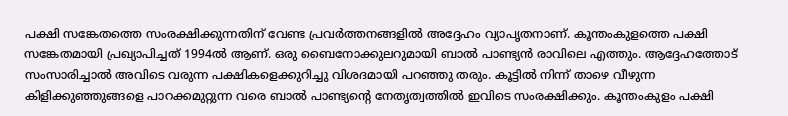പക്ഷി സങ്കേതത്തെ സംരക്ഷിക്കുന്നതിന് വേണ്ട പ്രവർത്തനങ്ങളിൽ അദ്ദേഹം വ്യാപൃതനാണ്. കൂന്തംകുളത്തെ പക്ഷി സങ്കേതമായി പ്രഖ്യാപിച്ചത് 1994ൽ ആണ്. ഒരു ബൈനോക്കുലറുമായി ബാൽ പാണ്ട്യൻ രാവിലെ എത്തും. ആദ്ദേഹത്തോട് സംസാരിച്ചാൽ അവിടെ വരുന്ന പക്ഷികളെക്കുറിച്ചു വിശദമായി പറഞ്ഞു തരും. കൂട്ടിൽ നിന്ന് താഴെ വീഴുന്ന കിളിക്കുഞ്ഞുങ്ങളെ പാറക്കമുറ്റുന്ന വരെ ബാൽ പാണ്ട്യന്റെ നേതൃത്വത്തിൽ ഇവിടെ സംരക്ഷിക്കും. കൂന്തംകുളം പക്ഷി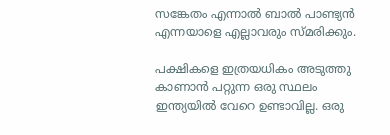സങ്കേതം എന്നാൽ ബാൽ പാണ്ട്യൻ എന്നയാളെ എല്ലാവരും സ്മരിക്കും.

പക്ഷികളെ ഇത്രയധികം അടുത്തു കാണാൻ പറ്റുന്ന ഒരു സ്ഥലം ഇന്ത്യയിൽ വേറെ ഉണ്ടാവില്ല. ഒരു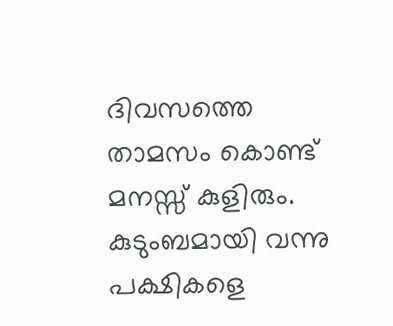ദിവസത്തെ താമസം കൊണ്ട് മനസ്സ് കുളിരും. കുടുംബമായി വന്നു പക്ഷികളെ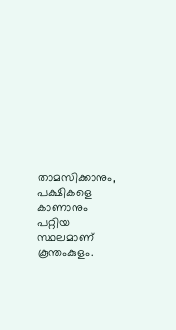താമസിക്കാനും, പക്ഷികളെ കാണാനും പറ്റിയ സ്ഥലമാണ് കൂന്തംകുളം.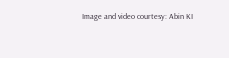Image and video courtesy: Abin KI